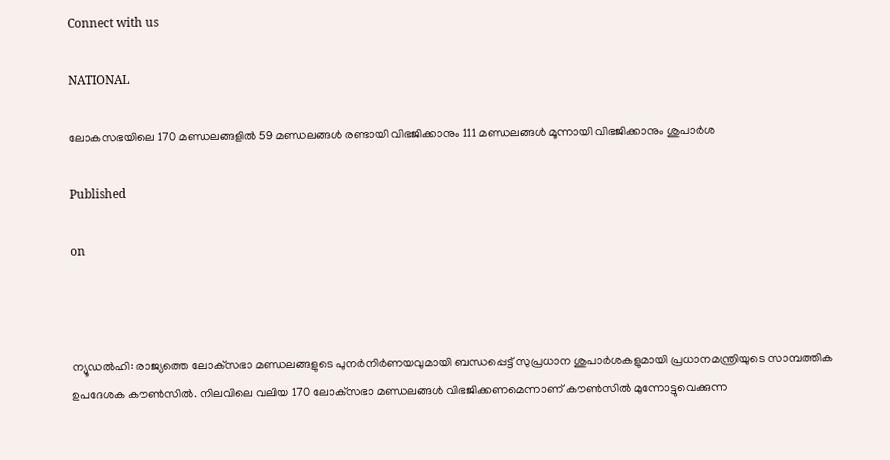Connect with us

NATIONAL

ലോകസഭയിലെ 170 മണ്ഡലങ്ങളിൽ 59 മണ്ഡലങ്ങൾ രണ്ടായി വിഭജിക്കാനും 111 മണ്ഡലങ്ങൾ മൂന്നായി വിഭജിക്കാനും ശുപാർശ

Published

on



ന്യൂഡൽഹി: രാജ്യത്തെ ലോക്‌സഭാ മണ്ഡലങ്ങളുടെ പുനർനിർണയവുമായി ബന്ധപ്പെട്ട് സുപ്രധാന ശുപാർശകളുമായി പ്രധാനമന്ത്രിയുടെ സാമ്പത്തിക ഉപദേശക കൗൺസിൽ. നിലവിലെ വലിയ 170 ലോക്‌സഭാ മണ്ഡലങ്ങൾ വിഭജിക്കണമെന്നാണ് കൗൺസിൽ മുന്നോട്ടുവെക്കുന്ന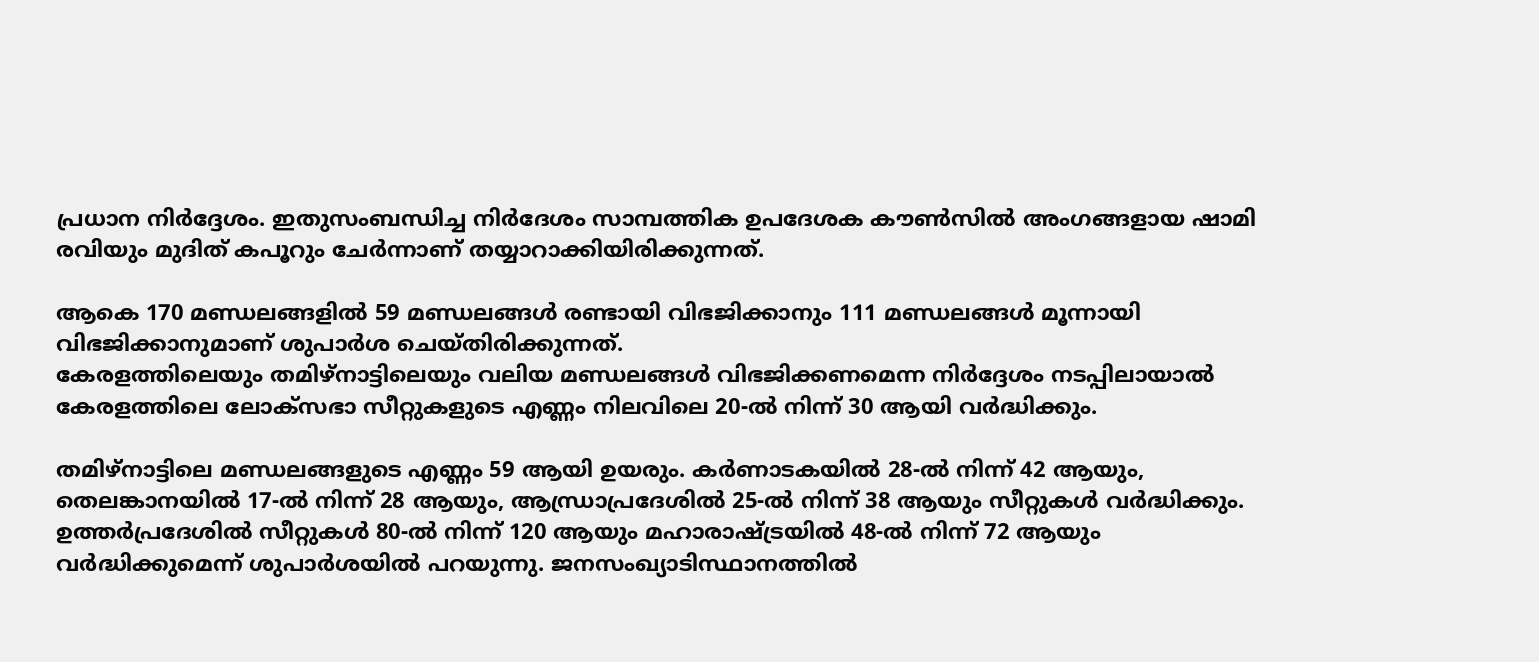പ്രധാന നിർദ്ദേശം. ഇതുസംബന്ധിച്ച നിർദേശം സാമ്പത്തിക ഉപദേശക കൗൺസിൽ അംഗങ്ങളായ ഷാമി രവിയും മുദിത് കപൂറും ചേർന്നാണ് തയ്യാറാക്കിയിരിക്കുന്നത്.

ആകെ 170 മണ്ഡലങ്ങളിൽ 59 മണ്ഡലങ്ങൾ രണ്ടായി വിഭജിക്കാനും 111 മണ്ഡലങ്ങൾ മൂന്നായി വിഭജിക്കാനുമാണ് ശുപാർശ ചെയ്തിരിക്കുന്നത്.
കേരളത്തിലെയും തമിഴ്‌നാട്ടിലെയും വലിയ മണ്ഡലങ്ങൾ വിഭജിക്കണമെന്ന നിർദ്ദേശം നടപ്പിലായാൽ കേരളത്തിലെ ലോക്‌സഭാ സീറ്റുകളുടെ എണ്ണം നിലവിലെ 20-ൽ നിന്ന് 30 ആയി വർദ്ധിക്കും.

തമിഴ്‌നാട്ടിലെ മണ്ഡലങ്ങളുടെ എണ്ണം 59 ആയി ഉയരും. കർണാടകയിൽ 28-ൽ നിന്ന് 42 ആയും, തെലങ്കാനയിൽ 17-ൽ നിന്ന് 28 ആയും, ആന്ധ്രാപ്രദേശിൽ 25-ൽ നിന്ന് 38 ആയും സീറ്റുകൾ വർദ്ധിക്കും. ഉത്തർപ്രദേശിൽ സീറ്റുകൾ 80-ൽ നിന്ന് 120 ആയും മഹാരാഷ്ട്രയിൽ 48-ൽ നിന്ന് 72 ആയും വർദ്ധിക്കുമെന്ന് ശുപാർശയിൽ പറയുന്നു. ജനസംഖ്യാടിസ്ഥാനത്തിൽ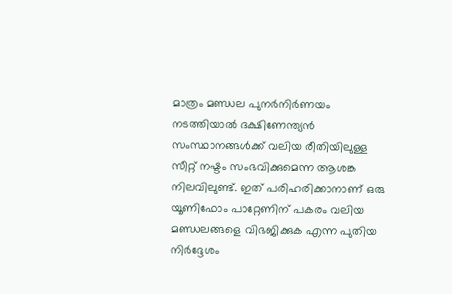മാത്രം മണ്ഡല പുനർനിർണയം നടത്തിയാൽ ദക്ഷിണേന്ത്യൻ സംസ്ഥാനങ്ങൾക്ക് വലിയ രീതിയിലുള്ള സീറ്റ് നഷ്ടം സംഭവിക്കുമെന്ന ആശങ്ക നിലവിലുണ്ട്. ഇത് പരിഹരിക്കാനാണ് ഒരു യൂണിഫോം പാറ്റേണിന് പകരം വലിയ മണ്ഡലങ്ങളെ വിഭജിക്കുക എന്ന പുതിയ നിർദ്ദേശം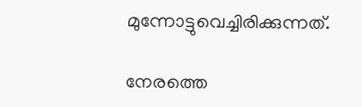മുന്നോട്ടുവെച്ചിരിക്കുന്നത്.

നേരത്തെ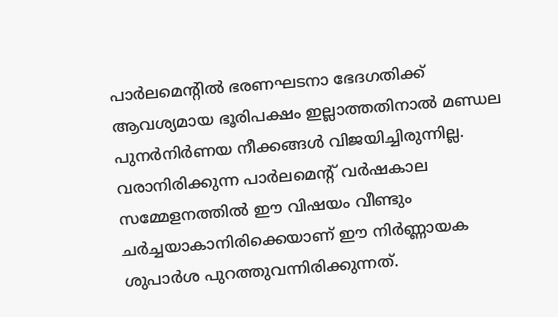പാർലമെന്റിൽ ഭരണഘടനാ ഭേദഗതിക്ക് ആവശ്യമായ ഭൂരിപക്ഷം ഇല്ലാത്തതിനാൽ മണ്ഡല പുനർനിർണയ നീക്കങ്ങൾ വിജയിച്ചിരുന്നില്ല. വരാനിരിക്കുന്ന പാർലമെന്റ് വർഷകാല സമ്മേളനത്തിൽ ഈ വിഷയം വീണ്ടും ചർച്ചയാകാനിരിക്കെയാണ് ഈ നിർണ്ണായക ശുപാർശ പുറത്തുവന്നിരിക്കുന്നത്.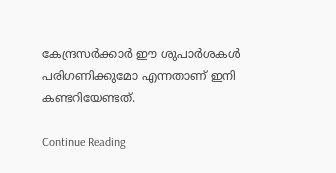കേന്ദ്രസർക്കാർ ഈ ശുപാർശകൾ പരിഗണിക്കുമോ എന്നതാണ് ഇനി കണ്ടറിയേണ്ടത്.

Continue Reading